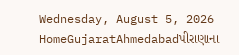Wednesday, August 5, 2026
HomeGujaratAhmedabadપીરાણાના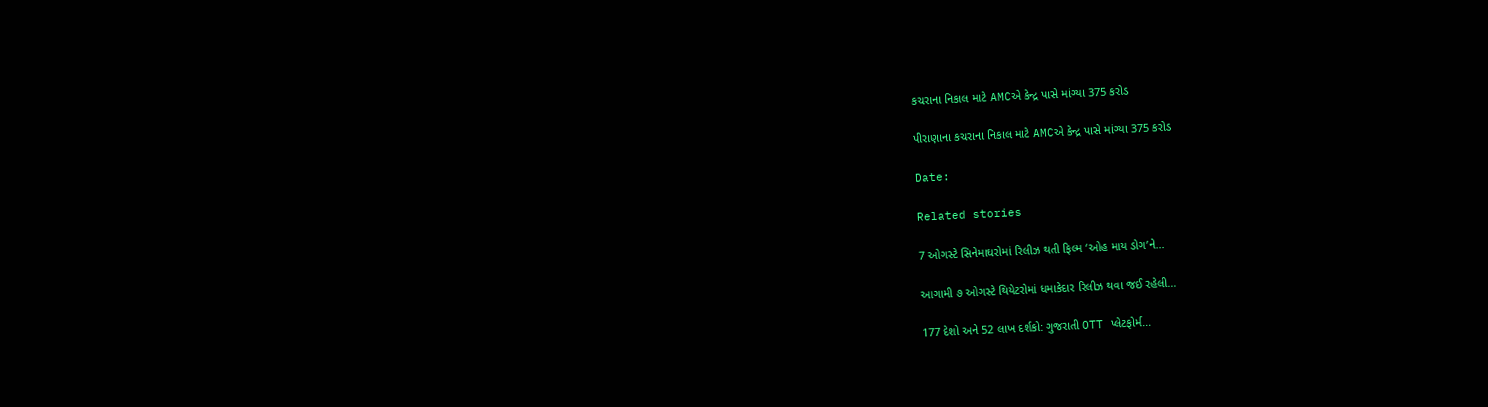કચરાના નિકાલ માટે AMCએ કેન્દ્ર પાસે માંગ્યા 375 કરોડ

પીરાણાના કચરાના નિકાલ માટે AMCએ કેન્દ્ર પાસે માંગ્યા 375 કરોડ

Date:

Related stories

7 ઓગસ્ટે સિનેમાઘરોમાં રિલીઝ થતી ફિલ્મ ‘ઓહ માય ડોગ’ને...

આગામી ૭ ઓગસ્ટે થિયેટરોમાં ધમાકેદાર રિલીઝ થવા જઈ રહેલી...

177 દેશો અને 52 લાખ દર્શકો: ગુજરાતી OTT પ્લેટફોર્મ...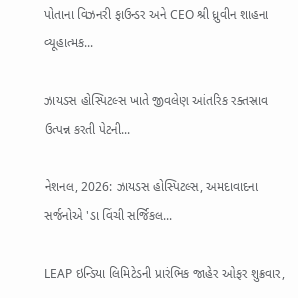પોતાના વિઝનરી ફાઉન્ડર અને CEO શ્રી ધ્રુવીન શાહના વ્યૂહાત્મક...

ઝાયડસ હોસ્પિટલ્સ ખાતે જીવલેણ આંતરિક રક્તસ્રાવ ઉત્પન્ન કરતી પેટની...

નેશનલ, 2026: ઝાયડસ હોસ્પિટલ્સ, અમદાવાદના સર્જનોએ 'ડા વિંચી સર્જિકલ...

LEAP ઇન્ડિયા લિમિટેડની પ્રારંભિક જાહેર ઓફર શુક્રવાર,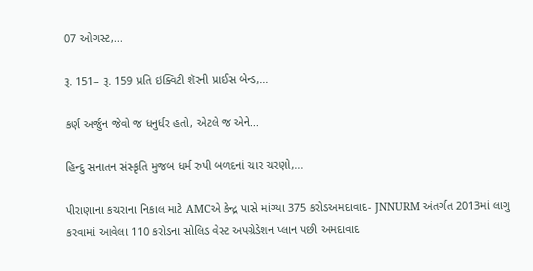07 ઓગસ્ટ,...

રૂ. 151– રૂ. 159 પ્રતિ ઇક્વિટી શૅરની પ્રાઈસ બેન્ડ,...

કર્ણ અર્જુન જેવો જ ધનુર્ધર હતો, એટલે જ એને...

હિન્દુ સનાતન સંસ્કૃતિ મુજબ ધર્મ રુપી બળદનાં ચાર ચરણો,...

પીરાણાના કચરાના નિકાલ માટે AMCએ કેન્દ્ર પાસે માંગ્યા 375 કરોડઅમદાવાદ- JNNURM અંતર્ગત 2013માં લાગુ કરવામાં આવેલા 110 કરોડના સોલિડ વેસ્ટ અપગ્રેડેશન પ્લાન પછી અમદાવાદ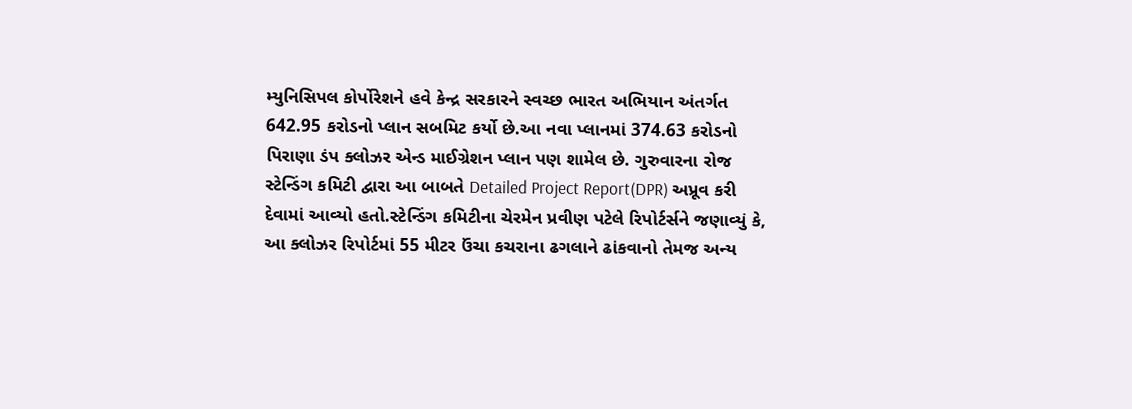મ્યુનિસિપલ કોર્પોરેશને હવે કેન્દ્ર સરકારને સ્વચ્છ ભારત અભિયાન અંતર્ગત 642.95 કરોડનો પ્લાન સબમિટ કર્યો છે.આ નવા પ્લાનમાં 374.63 કરોડનો પિરાણા ડંપ ક્લોઝર એન્ડ માઈગ્રેશન પ્લાન પણ શામેલ છે. ગુરુવારના રોજ સ્ટેન્ડિંગ કમિટી દ્વારા આ બાબતે Detailed Project Report(DPR) અપ્રૂવ કરી દેવામાં આવ્યો હતો.સ્ટેન્ડિંગ કમિટીના ચેરમેન પ્રવીણ પટેલે રિપોર્ટર્સને જણાવ્યું કે, આ ક્લોઝર રિપોર્ટમાં 55 મીટર ઉંચા કચરાના ઢગલાને ઢાંકવાનો તેમજ અન્ય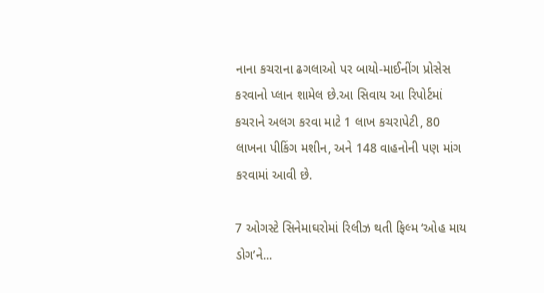નાના કચરાના ઢગલાઓ પર બાયો-માઈનીંગ પ્રોસેસ કરવાનો પ્લાન શામેલ છે.આ સિવાય આ રિપોર્ટમાં કચરાને અલગ કરવા માટે 1 લાખ કચરાપેટી, 80 લાખના પીકિંગ મશીન, અને 148 વાહનોની પણ માંગ કરવામાં આવી છે.

7 ઓગસ્ટે સિનેમાઘરોમાં રિલીઝ થતી ફિલ્મ ‘ઓહ માય ડોગ’ને...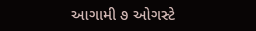આગામી ૭ ઓગસ્ટે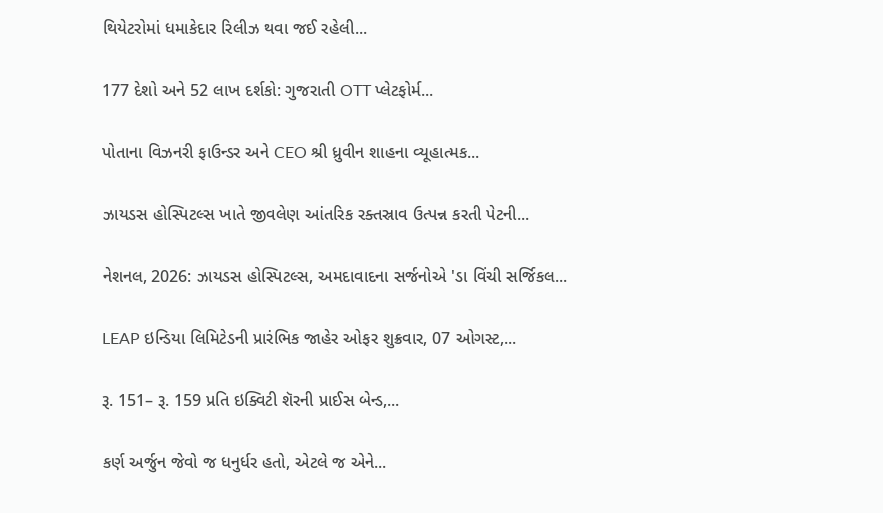થિયેટરોમાં ધમાકેદાર રિલીઝ થવા જઈ રહેલી...

177 દેશો અને 52 લાખ દર્શકો: ગુજરાતી OTT પ્લેટફોર્મ...

પોતાના વિઝનરી ફાઉન્ડર અને CEO શ્રી ધ્રુવીન શાહના વ્યૂહાત્મક...

ઝાયડસ હોસ્પિટલ્સ ખાતે જીવલેણ આંતરિક રક્તસ્રાવ ઉત્પન્ન કરતી પેટની...

નેશનલ, 2026: ઝાયડસ હોસ્પિટલ્સ, અમદાવાદના સર્જનોએ 'ડા વિંચી સર્જિકલ...

LEAP ઇન્ડિયા લિમિટેડની પ્રારંભિક જાહેર ઓફર શુક્રવાર, 07 ઓગસ્ટ,...

રૂ. 151– રૂ. 159 પ્રતિ ઇક્વિટી શૅરની પ્રાઈસ બેન્ડ,...

કર્ણ અર્જુન જેવો જ ધનુર્ધર હતો, એટલે જ એને...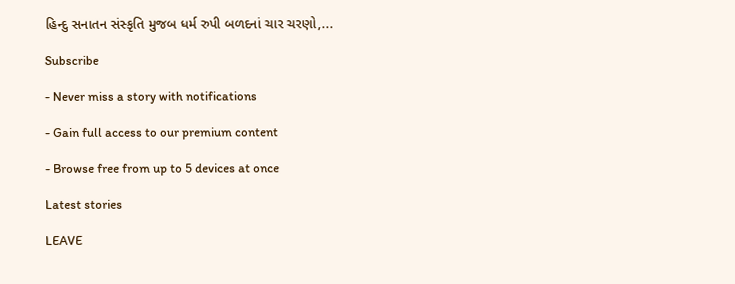હિન્દુ સનાતન સંસ્કૃતિ મુજબ ધર્મ રુપી બળદનાં ચાર ચરણો,...

Subscribe

- Never miss a story with notifications

- Gain full access to our premium content

- Browse free from up to 5 devices at once

Latest stories

LEAVE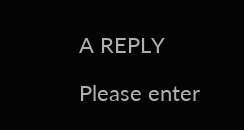A REPLY

Please enter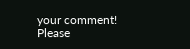your comment!
Please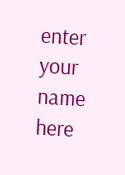enter your name here